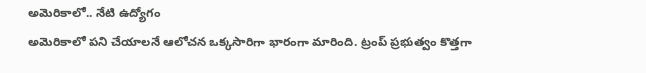అమెరికాలో.. నేటి ఉద్యోగం
అమెరికాలో పని చేయాలనే ఆలోచన ఒక్కసారిగా భారంగా మారింది. ట్రంప్ ప్రభుత్వం కొత్తగా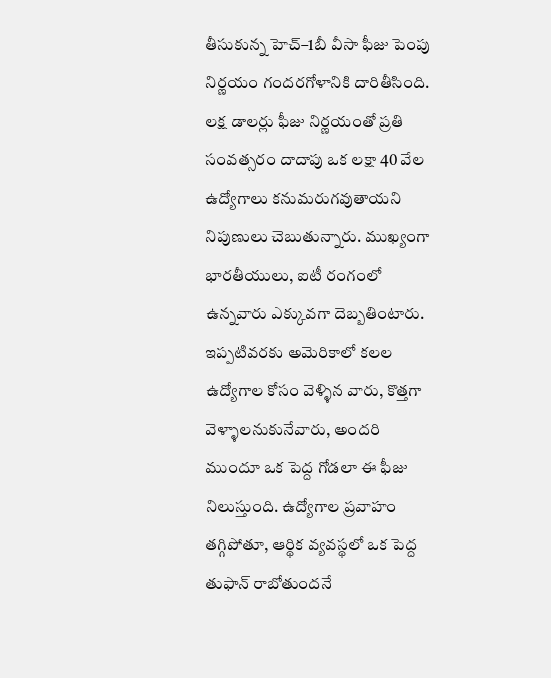తీసుకున్న హెచ్–1బీ వీసా ఫీజు పెంపు నిర్ణయం గందరగోళానికి దారితీసింది. లక్ష డాలర్లు ఫీజు నిర్ణయంతో ప్రతి సంవత్సరం దాదాపు ఒక లక్షా 40 వేల ఉద్యోగాలు కనుమరుగవుతాయని నిపుణులు చెబుతున్నారు. ముఖ్యంగా భారతీయులు, ఐటీ రంగంలో ఉన్నవారు ఎక్కువగా దెబ్బతింటారు. ఇప్పటివరకు అమెరికాలో కలల ఉద్యోగాల కోసం వెళ్ళిన వారు, కొత్తగా వెళ్ళాలనుకునేవారు, అందరి ముందూ ఒక పెద్ద గోడలా ఈ ఫీజు నిలుస్తుంది. ఉద్యోగాల ప్రవాహం తగ్గిపోతూ, ఆర్థిక వ్యవస్థలో ఒక పెద్ద తుఫాన్ రాబోతుందనే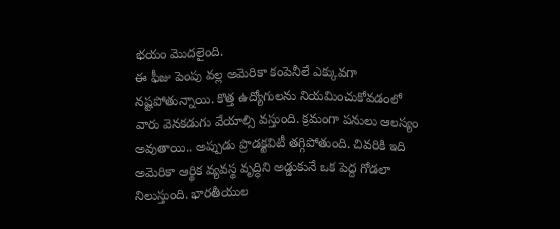భయం మొదలైంది.
ఈ ఫీజు పెంపు వల్ల అమెరికా కంపెనీలే ఎక్కువగా నష్టపోతున్నాయి. కొత్త ఉద్యోగులను నియమించుకోవడంలో వారు వెనకడుగు వేయాల్సి వస్తుంది. క్రమంగా పనులు ఆలస్యం అవుతాయి.. అప్పుడు ప్రొడక్టవిటీ తగ్గిపోతుంది. చివరికి ఇది అమెరికా ఆర్థిక వ్యవస్థ వృద్ధిని అడ్డుకునే ఒక పెద్ద గోడలా నిలుస్తుంది. భారతీయుల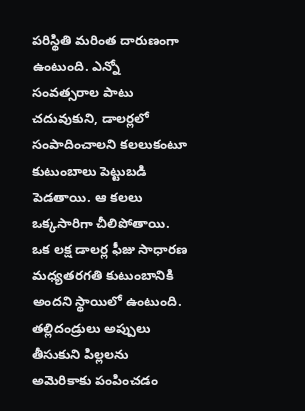పరిస్థితి మరింత దారుణంగా ఉంటుంది. ఎన్నో సంవత్సరాల పాటు చదువుకుని, డాలర్లలో సంపాదించాలని కలలుకంటూ కుటుంబాలు పెట్టుబడి పెడతాయి. ఆ కలలు ఒక్కసారిగా చీలిపోతాయి. ఒక లక్ష డాలర్ల ఫీజు సాధారణ మధ్యతరగతి కుటుంబానికి అందని స్థాయిలో ఉంటుంది. తల్లిదండ్రులు అప్పులు తీసుకుని పిల్లలను అమెరికాకు పంపించడం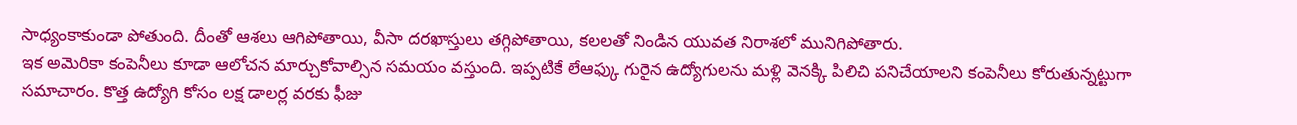సాధ్యంకాకుండా పోతుంది. దీంతో ఆశలు ఆగిపోతాయి, వీసా దరఖాస్తులు తగ్గిపోతాయి, కలలతో నిండిన యువత నిరాశలో మునిగిపోతారు.
ఇక అమెరికా కంపెనీలు కూడా ఆలోచన మార్చుకోవాల్సిన సమయం వస్తుంది. ఇప్పటికే లేఆఫ్కు గురైన ఉద్యోగులను మళ్లి వెనక్కి పిలిచి పనిచేయాలని కంపెనీలు కోరుతున్నట్టుగా సమాచారం. కొత్త ఉద్యోగి కోసం లక్ష డాలర్ల వరకు ఫీజు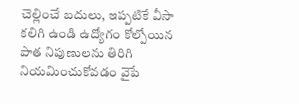చెల్లించే బదులు, ఇప్పటికే వీసా కలిగి ఉండి ఉద్యోగం కోల్పోయిన పాత నిపుణులను తిరిగి నియమించుకోవడం వైపే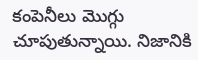కంపెనీలు మొగ్గు చూపుతున్నాయి. నిజానికి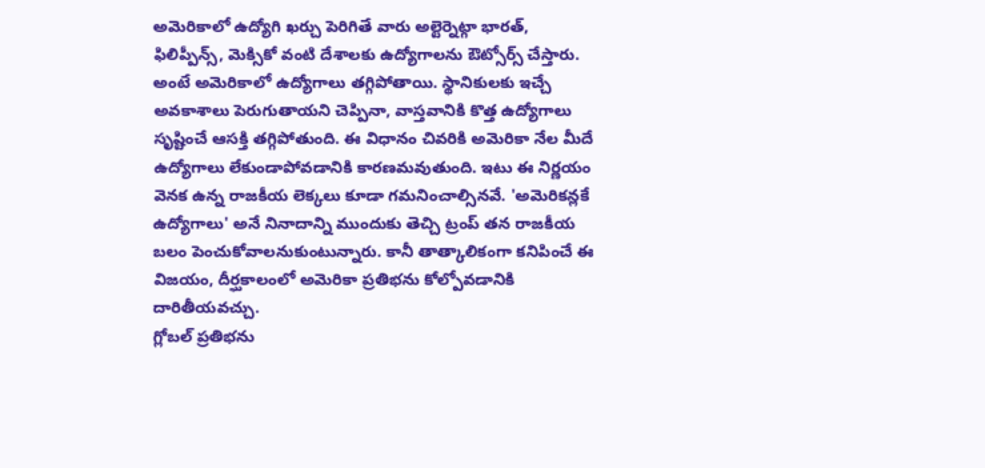అమెరికాలో ఉద్యోగి ఖర్చు పెరిగితే వారు అల్టెర్నెట్గా భారత్, ఫిలిప్పీన్స్, మెక్సికో వంటి దేశాలకు ఉద్యోగాలను ఔట్సోర్స్ చేస్తారు. అంటే అమెరికాలో ఉద్యోగాలు తగ్గిపోతాయి. స్థానికులకు ఇచ్చే అవకాశాలు పెరుగుతాయని చెప్పినా, వాస్తవానికి కొత్త ఉద్యోగాలు సృష్టించే ఆసక్తి తగ్గిపోతుంది. ఈ విధానం చివరికి అమెరికా నేల మీదే ఉద్యోగాలు లేకుండాపోవడానికి కారణమవుతుంది. ఇటు ఈ నిర్ణయం వెనక ఉన్న రాజకీయ లెక్కలు కూడా గమనించాల్సినవే. 'అమెరికన్లకే ఉద్యోగాలు' అనే నినాదాన్ని ముందుకు తెచ్చి ట్రంప్ తన రాజకీయ బలం పెంచుకోవాలనుకుంటున్నారు. కానీ తాత్కాలికంగా కనిపించే ఈ విజయం, దీర్ఘకాలంలో అమెరికా ప్రతిభను కోల్పోవడానికి దారితీయవచ్చు.
గ్లోబల్ ప్రతిభను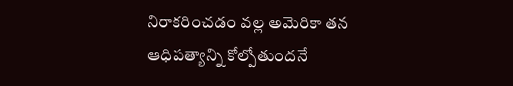నిరాకరించడం వల్ల అమెరికా తన ఆధిపత్యాన్ని కోల్పోతుందనే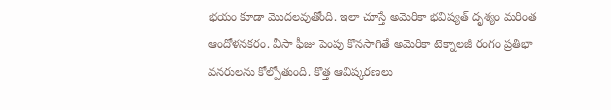భయం కూడా మొదలవుతోంది. ఇలా చూస్తే అమెరికా భవిష్యత్ దృశ్యం మరింత ఆందోళనకరం. వీసా ఫీజు పెంపు కొనసాగితే అమెరికా టెక్నాలజీ రంగం ప్రతిభా వనరులను కోల్పోతుంది. కొత్త ఆవిష్కరణలు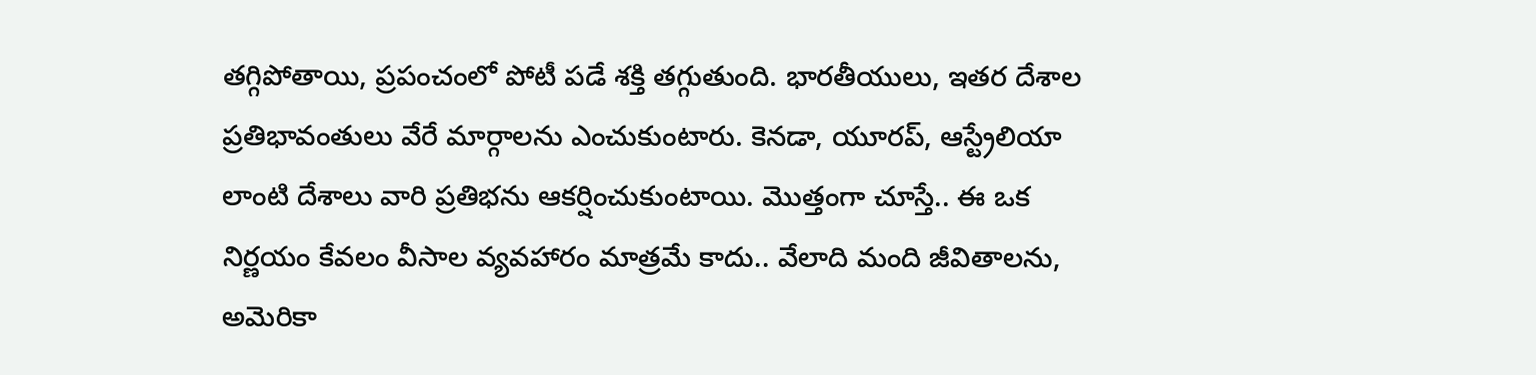తగ్గిపోతాయి, ప్రపంచంలో పోటీ పడే శక్తి తగ్గుతుంది. భారతీయులు, ఇతర దేశాల ప్రతిభావంతులు వేరే మార్గాలను ఎంచుకుంటారు. కెనడా, యూరప్, ఆస్ట్రేలియా లాంటి దేశాలు వారి ప్రతిభను ఆకర్షించుకుంటాయి. మొత్తంగా చూస్తే.. ఈ ఒక నిర్ణయం కేవలం వీసాల వ్యవహారం మాత్రమే కాదు.. వేలాది మంది జీవితాలను, అమెరికా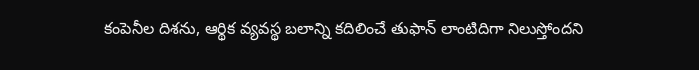కంపెనీల దిశను, ఆర్థిక వ్యవస్థ బలాన్ని కదిలించే తుఫాన్ లాంటిదిగా నిలుస్తోందని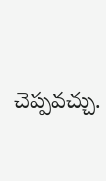చెప్పవచ్చు.